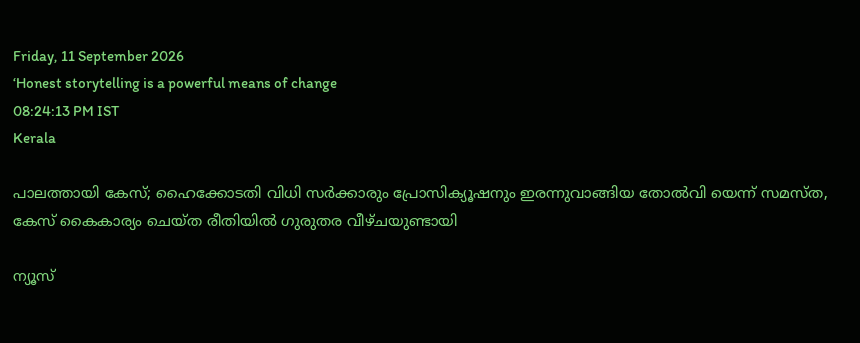Friday, 11 September 2026
‘Honest storytelling is a powerful means of change
08:24:13 PM IST
Kerala

പാലത്തായി കേസ്; ഹൈക്കോടതി വിധി സർക്കാരും പ്രോസിക്യൂഷനും ഇരന്നുവാങ്ങിയ തോൽവി യെന്ന് സമസ്ത, കേസ് കൈകാര്യം ചെയ്ത രീതിയിൽ ഗുരുതര വീഴ്ചയുണ്ടായി

ന്യൂസ്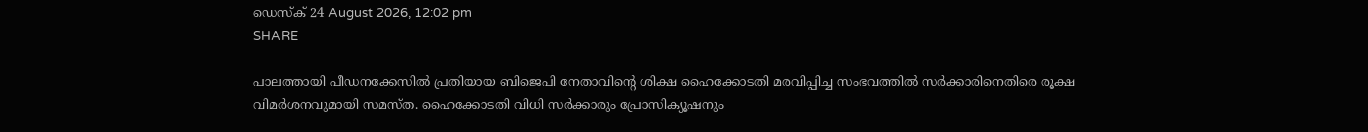ഡെസ്ക് 24 August 2026, 12:02 pm
SHARE

പാലത്തായി പീഡനക്കേസിൽ പ്രതിയായ ബിജെപി നേതാവിന്റെ ശിക്ഷ ഹൈക്കോടതി മരവിപ്പിച്ച സംഭവത്തിൽ സർക്കാരിനെതിരെ രൂക്ഷ വിമർശനവുമായി സമസ്ത. ഹൈക്കോടതി വിധി സർക്കാരും പ്രോസിക്യൂഷനും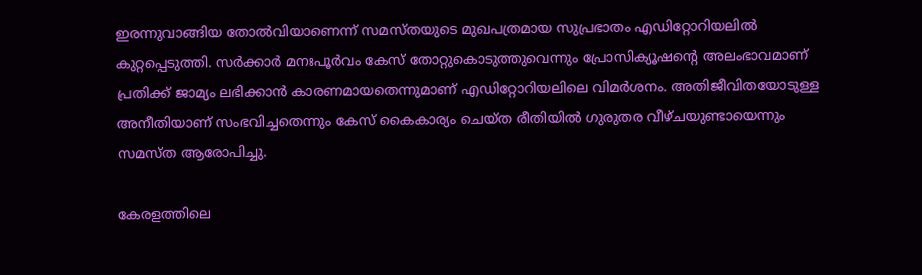ഇരന്നുവാങ്ങിയ തോൽവിയാണെന്ന് സമസ്തയുടെ മുഖപത്രമായ സുപ്രഭാതം എഡിറ്റോറിയലിൽ കുറ്റപ്പെടുത്തി. സർക്കാർ മനഃപൂർവം കേസ് തോറ്റുകൊടുത്തുവെന്നും പ്രോസിക്യൂഷന്റെ അലംഭാവമാണ് പ്രതിക്ക് ജാമ്യം ലഭിക്കാൻ കാരണമായതെന്നുമാണ് എഡിറ്റോറിയലിലെ വിമർശനം. അതിജീവിതയോടുള്ള അനീതിയാണ് സംഭവിച്ചതെന്നും കേസ് കൈകാര്യം ചെയ്ത രീതിയിൽ ഗുരുതര വീഴ്ചയുണ്ടായെന്നും സമസ്ത ആരോപിച്ചു.

കേരളത്തിലെ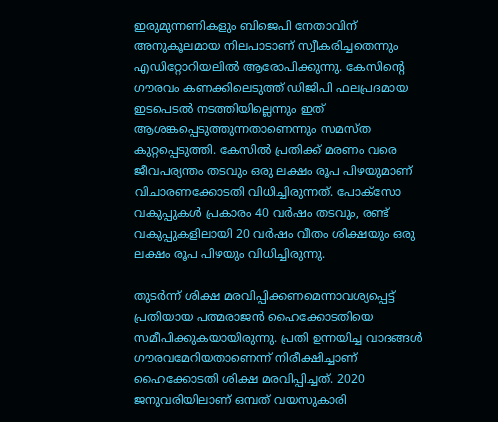ഇരുമുന്നണികളും ബിജെപി നേതാവിന് അനുകൂലമായ നിലപാടാണ് സ്വീകരിച്ചതെന്നും എഡിറ്റോറിയലിൽ ആരോപിക്കുന്നു. കേസിന്റെ ഗൗരവം കണക്കിലെടുത്ത് ഡിജിപി ഫലപ്രദമായ ഇടപെടൽ നടത്തിയില്ലെന്നും ഇത് ആശങ്കപ്പെടുത്തുന്നതാണെന്നും സമസ്ത കുറ്റപ്പെടുത്തി. കേസിൽ പ്രതിക്ക് മരണം വരെ ജീവപര്യന്തം തടവും ഒരു ലക്ഷം രൂപ പിഴയുമാണ് വിചാരണക്കോടതി വിധിച്ചിരുന്നത്. പോക്‌സോ വകുപ്പുകൾ പ്രകാരം 40 വർഷം തടവും, രണ്ട് വകുപ്പുകളിലായി 20 വർഷം വീതം ശിക്ഷയും ഒരു ലക്ഷം രൂപ പിഴയും വിധിച്ചിരുന്നു.

തുടർന്ന് ശിക്ഷ മരവിപ്പിക്കണമെന്നാവശ്യപ്പെട്ട് പ്രതിയായ പത്മരാജൻ ഹൈക്കോടതിയെ സമീപിക്കുകയായിരുന്നു. പ്രതി ഉന്നയിച്ച വാദങ്ങൾ ഗൗരവമേറിയതാണെന്ന് നിരീക്ഷിച്ചാണ് ഹൈക്കോടതി ശിക്ഷ മരവിപ്പിച്ചത്. 2020 ജനുവരിയിലാണ് ഒമ്പത് വയസുകാരി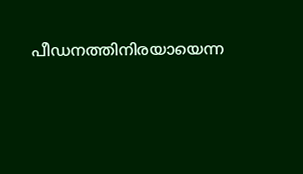പീഡനത്തിനിരയായെന്ന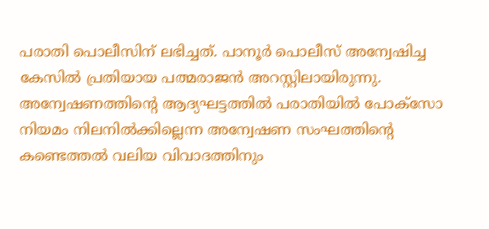പരാതി പൊലീസിന് ലഭിച്ചത്. പാനൂർ പൊലീസ് അന്വേഷിച്ച കേസിൽ പ്രതിയായ പത്മരാജൻ അറസ്റ്റിലായിരുന്നു. അന്വേഷണത്തിന്റെ ആദ്യഘട്ടത്തിൽ പരാതിയിൽ പോക്‌സോ നിയമം നിലനിൽക്കില്ലെന്ന അന്വേഷണ സംഘത്തിന്റെ കണ്ടെത്തൽ വലിയ വിവാദത്തിനും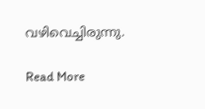വഴിവെച്ചിരുന്നു.

Read More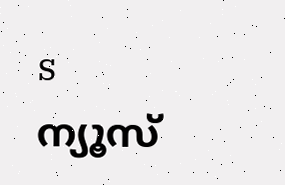s
ന്യൂസ്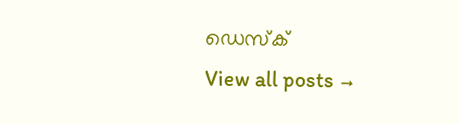ഡെസ്ക്
View all posts →